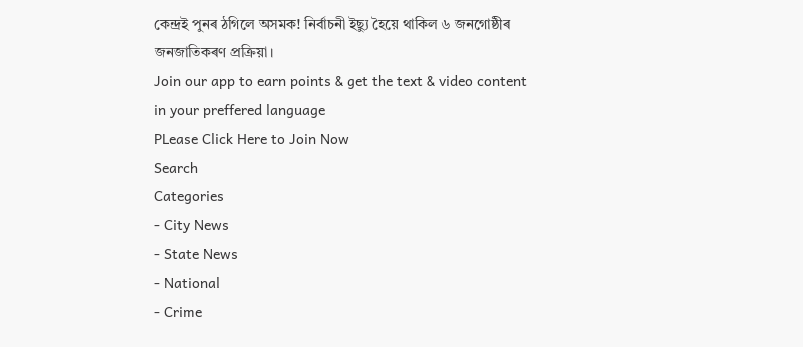কেন্দ্ৰই পুনৰ ঠগিলে অসমক! নিৰ্বাচনী ইছ্যু হৈয়ে থাকিল ৬ জনগোষ্ঠীৰ জনজাতিকৰণ প্ৰক্ৰিয়া।
Join our app to earn points & get the text & video content in your preffered language
PLease Click Here to Join Now
Search
Categories
- City News
- State News
- National
- Crime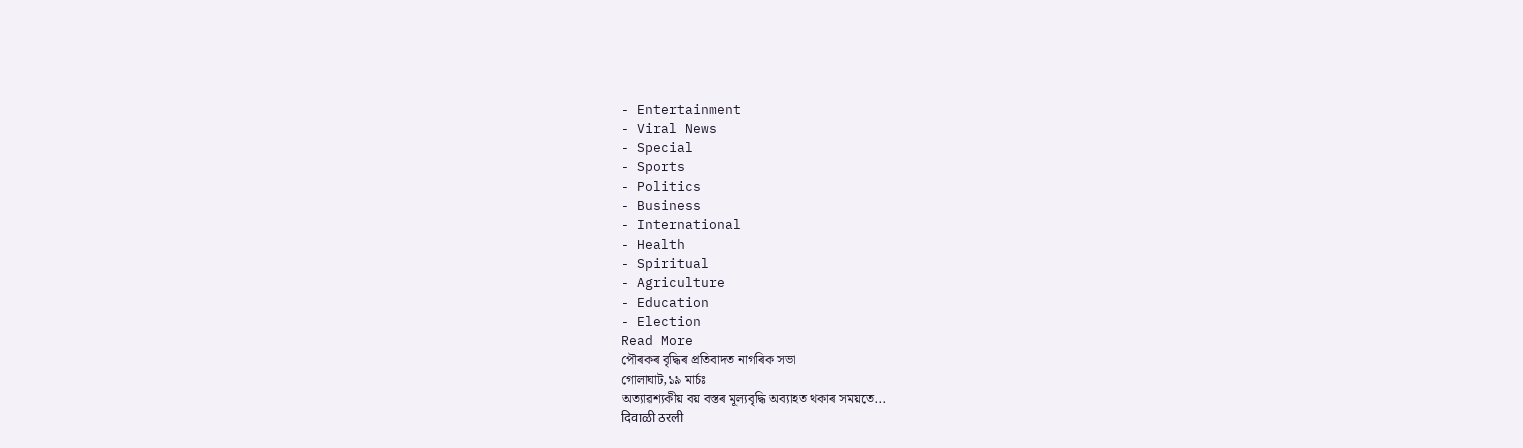- Entertainment
- Viral News
- Special
- Sports
- Politics
- Business
- International
- Health
- Spiritual
- Agriculture
- Education
- Election
Read More
পৌৰকৰ বৃদ্ধিৰ প্ৰতিবাদত নাগৰিক সভা
গোলাঘাট,১৯ মাৰ্চঃ
অত্যাৱশ্যকীয় বয় বস্তৰ মূল্যবৃদ্ধি অব্যাহত থকাৰ সময়তে...
दिवाळी ठरली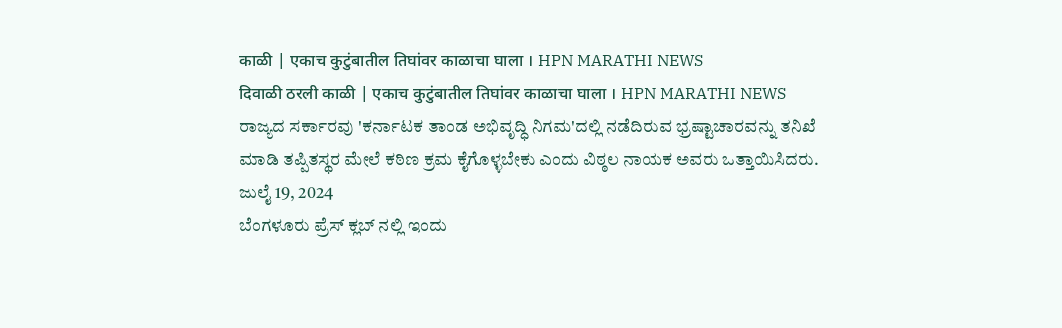काळी | एकाच कुटुंबातील तिघांवर काळाचा घाला । HPN MARATHI NEWS
दिवाळी ठरली काळी | एकाच कुटुंबातील तिघांवर काळाचा घाला । HPN MARATHI NEWS
ರಾಜ್ಯದ ಸರ್ಕಾರವು 'ಕರ್ನಾಟಕ ತಾಂಡ ಅಭಿವೃದ್ಧಿ ನಿಗಮ'ದಲ್ಲಿ ನಡೆದಿರುವ ಭ್ರಷ್ಟಾಚಾರವನ್ನು ತನಿಖೆ ಮಾಡಿ ತಪ್ಪಿತಸ್ಥರ ಮೇಲೆ ಕಠಿಣ ಕ್ರಮ ಕೈಗೊಳ್ಳಬೇಕು ಎಂದು ವಿಠ್ಠಲ ನಾಯಕ ಅವರು ಒತ್ತಾಯಿಸಿದರು.
ಜುಲೈ 19, 2024
ಬೆಂಗಳೂರು ಪ್ರೆಸ್ ಕ್ಲಬ್ ನಲ್ಲಿ ಇಂದು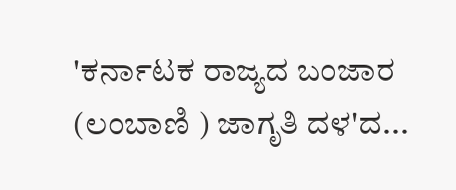'ಕರ್ನಾಟಕ ರಾಜ್ಯದ ಬಂಜಾರ (ಲಂಬಾಣಿ ) ಜಾಗೃತಿ ದಳ'ದ...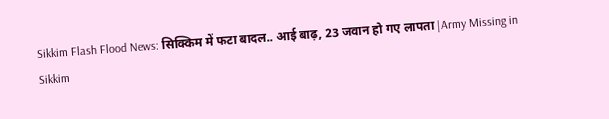Sikkim Flash Flood News: सिक्किम में फटा बादल.. आई बाढ़, 23 जवान हो गए लापता |Army Missing in Sikkim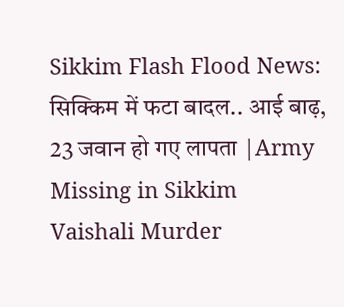Sikkim Flash Flood News: सिक्किम में फटा बादल.. आई बाढ़, 23 जवान हो गए लापता |Army Missing in Sikkim
Vaishali Murder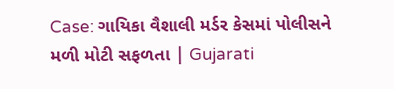Case: ગાયિકા વૈશાલી મર્ડર કેસમાં પોલીસને મળી મોટી સફળતા | Gujarati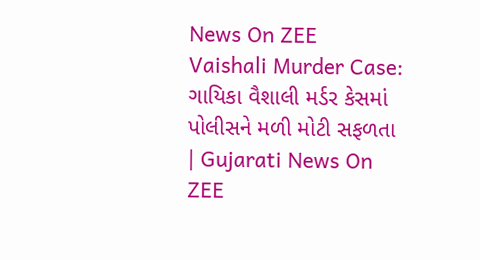News On ZEE
Vaishali Murder Case: ગાયિકા વૈશાલી મર્ડર કેસમાં પોલીસને મળી મોટી સફળતા | Gujarati News On ZEE